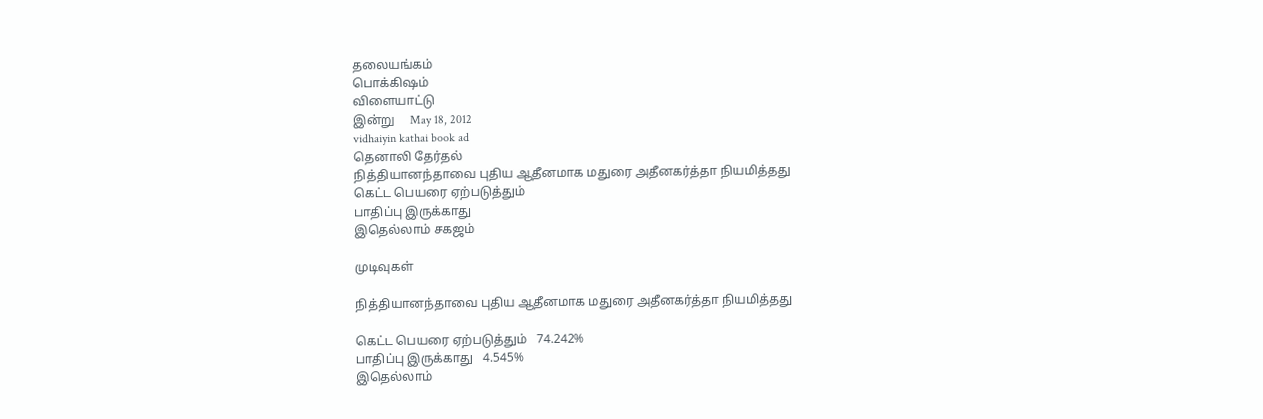தலையங்கம்
பொக்கிஷம்
விளையாட்டு
இன்று     May 18, 2012
vidhaiyin kathai book ad
தெனாலி தேர்தல்
நித்தியானந்தாவை புதிய ஆதீனமாக மதுரை அதீனகர்த்தா நியமித்தது
கெட்ட பெயரை ஏற்படுத்தும்
பாதிப்பு இருக்காது
இதெல்லாம் சகஜம்

முடிவுகள்

நித்தியானந்தாவை புதிய ஆதீனமாக மதுரை அதீனகர்த்தா நியமித்தது

கெட்ட பெயரை ஏற்படுத்தும்   74.242%
பாதிப்பு இருக்காது   4.545%
இதெல்லாம்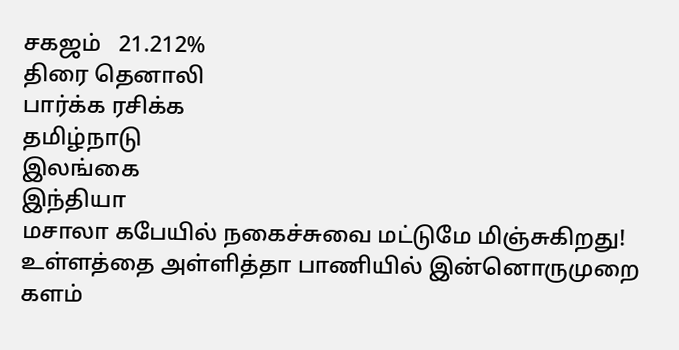சகஜம்   21.212%
திரை தெனாலி
பார்க்க ரசிக்க
தமிழ்நாடு
இலங்கை
இந்தியா
மசாலா கபேயில் நகைச்சுவை மட்டுமே மிஞ்சுகிறது!
உள்ளத்தை அள்ளித்தா பாணியில் இன்னொருமுறை களம்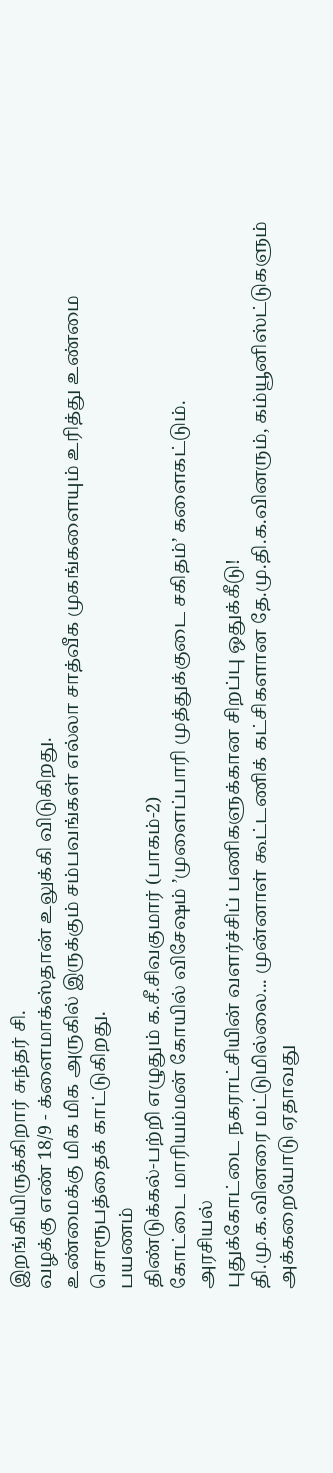இறங்கியிருக்கிறார் சுந்தர் சி.
வழக்கு எண் 18/9 - க்ளைமாக்ஸ்தான் உலுக்கி விடுகிறது.
உண்மைக்கு மிக மிக அருகில் இருக்கும் சம்பவங்கள் எல்லா சாத்வீக முகங்களையும் உரித்து உண்மை சொரூபத்தைக் காட்டுகிறது.
பயணம்
திண்டுக்கல்-பற்றி எழுதும் க.சீ.சிவகுமார் (பாகம்-2)
கோட்டை மாரியம்மன் கோயில் விசேஷம் ’முளைப்பாரி முத்துக்குடை சகிதம்’ களைகட்டும்.
அரசியல்
புதுக்கோட்டை நகராட்சியின் வளர்ச்சிப் பணிகளுக்கான சிறப்பு ஒதுக்கீடு!
தி.மு.க.வினரை மட்டுமில்லை... முன்னாள் கூட்டணிக் கட்சிகளான தே.மு.தி.க.வினரும், கம்யூனிஸ்ட்டுகளும் அக்கறையோடு ஏதாவது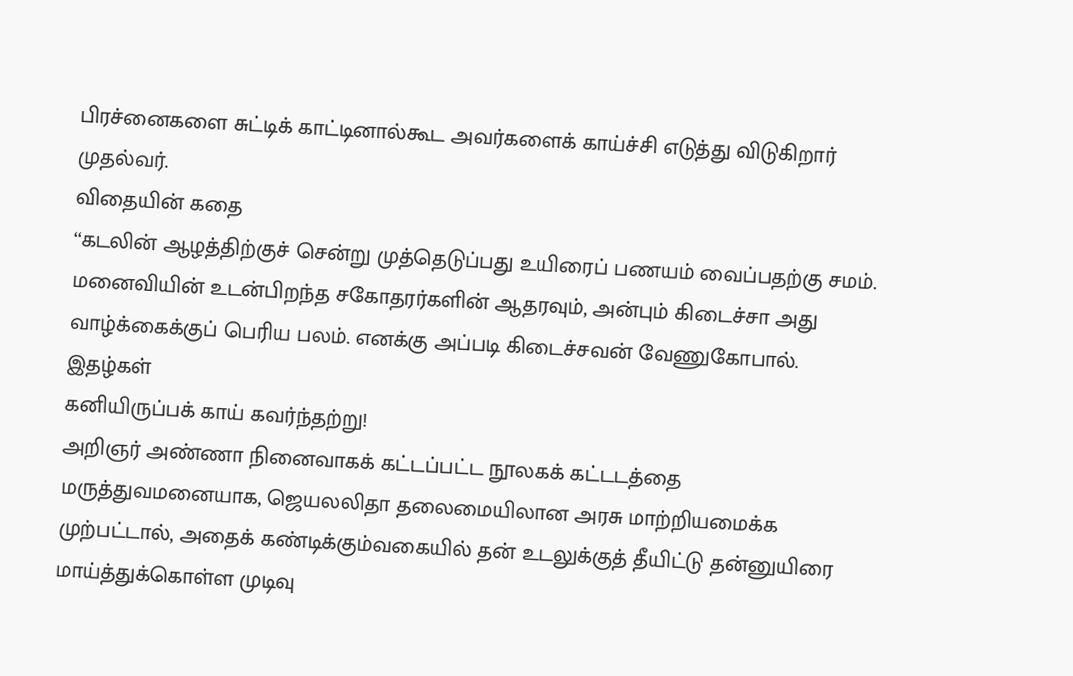பிரச்னைகளை சுட்டிக் காட்டினால்கூட அவர்களைக் காய்ச்சி எடுத்து விடுகிறார் முதல்வர்.
விதையின் கதை
‘‘கடலின் ஆழத்திற்குச் சென்று முத்தெடுப்பது உயிரைப் பணயம் வைப்பதற்கு சமம்.
மனைவியின் உடன்பிறந்த சகோதரர்களின் ஆதரவும், அன்பும் கிடைச்சா அது வாழ்க்கைக்குப் பெரிய பலம். எனக்கு அப்படி கிடைச்சவன் வேணுகோபால்.
இதழ்கள்
கனியிருப்பக் காய் கவர்ந்தற்று!
அறிஞர் அண்ணா நினைவாகக் கட்டப்பட்ட நூலகக் கட்டடத்தை மருத்துவமனையாக, ஜெயலலிதா தலைமையிலான அரசு மாற்றியமைக்க முற்பட்டால், அதைக் கண்டிக்கும்வகையில் தன் உடலுக்குத் தீயிட்டு தன்னுயிரை மாய்த்துக்கொள்ள முடிவு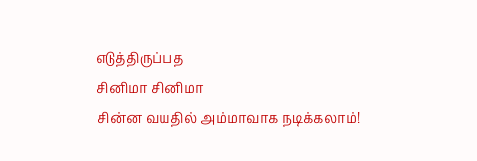எடுத்திருப்பத
சினிமா சினிமா
சின்ன வயதில் அம்மாவாக நடிக்கலாம்!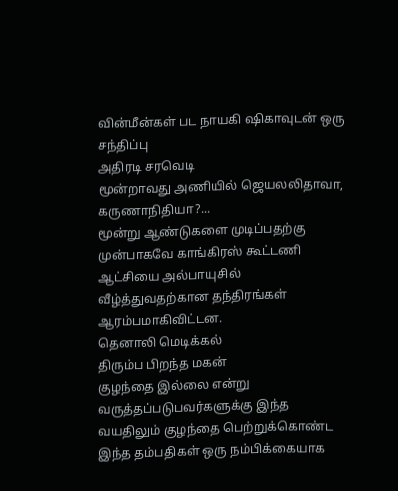வின்மீன்கள் பட நாயகி ஷிகாவுடன் ஒரு சந்திப்பு
அதிரடி சரவெடி
மூன்றாவது அணியில் ஜெயலலிதாவா, கருணாநிதியா?...
மூன்று ஆண்டுகளை முடிப்பதற்கு முன்பாகவே காங்கிரஸ் கூட்டணி ஆட்சியை அல்பாயுசில் வீழ்த்துவதற்கான தந்திரங்கள் ஆரம்பமாகிவிட்டன.
தெனாலி மெடிக்கல்
திரும்ப பிறந்த மகன்
குழந்தை இல்லை என்று வருத்தப்படுபவர்களுக்கு இந்த வயதிலும் குழந்தை பெற்றுக்கொண்ட இந்த தம்பதிகள் ஒரு நம்பிக்கையாக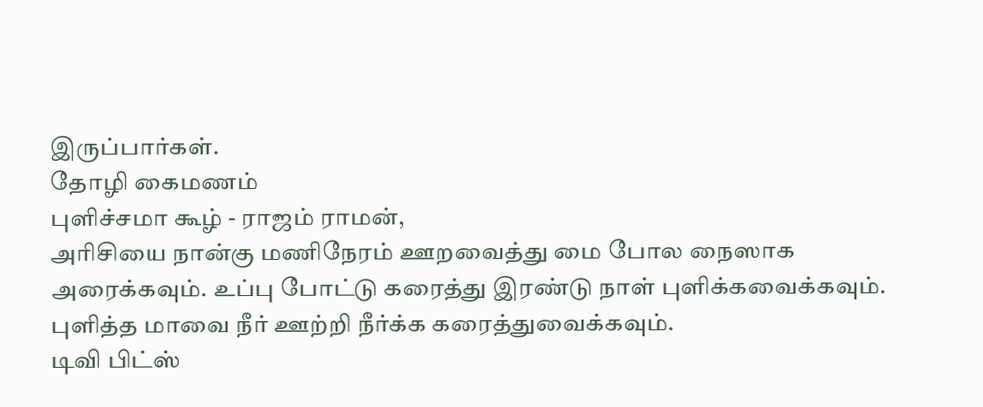இருப்பார்கள்.
தோழி கைமணம்
புளிச்சமா கூழ் - ராஜம் ராமன்,
அரிசியை நான்கு மணிநேரம் ஊறவைத்து மை போல நைஸாக அரைக்கவும். உப்பு போட்டு கரைத்து இரண்டு நாள் புளிக்கவைக்கவும். புளித்த மாவை நீர் ஊற்றி நீர்க்க கரைத்துவைக்கவும்.
டிவி பிட்ஸ்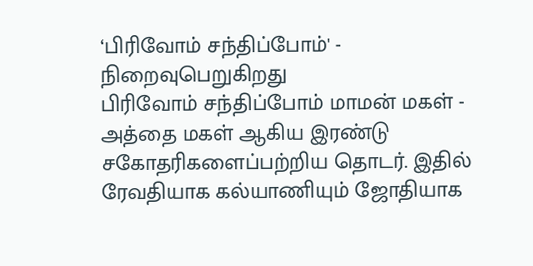‘பிரிவோம் சந்திப்போம்' - நிறைவுபெறுகிறது
பிரிவோம் சந்திப்போம் மாமன் மகள் - அத்தை மகள் ஆகிய இரண்டு சகோதரிகளைப்பற்றிய தொடர். இதில் ரேவதியாக கல்யாணியும் ஜோதியாக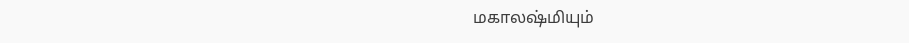மகாலஷ்மியும்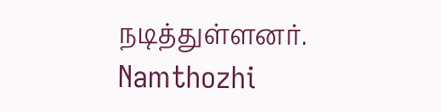நடித்துள்ளனர்.
Namthozhi